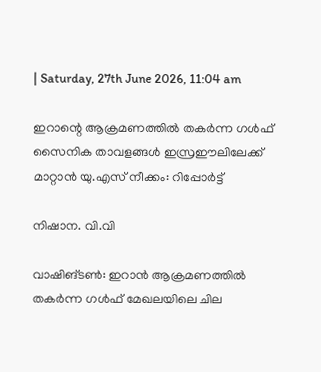| Saturday, 27th June 2026, 11:04 am

ഇറാന്റെ ആക്രമണത്തില്‍ തകര്‍ന്ന ഗള്‍ഫ് സൈനിക താവളങ്ങള്‍ ഇസ്രഈലിലേക്ക് മാറ്റാന്‍ യു.എസ് നീക്കം: റിപ്പോര്‍ട്ട്

നിഷാന. വി.വി

വാഷിങ്ടണ്‍: ഇറാന്‍ ആക്രമണത്തില്‍ തകര്‍ന്ന ഗള്‍ഫ് മേഖലയിലെ ചില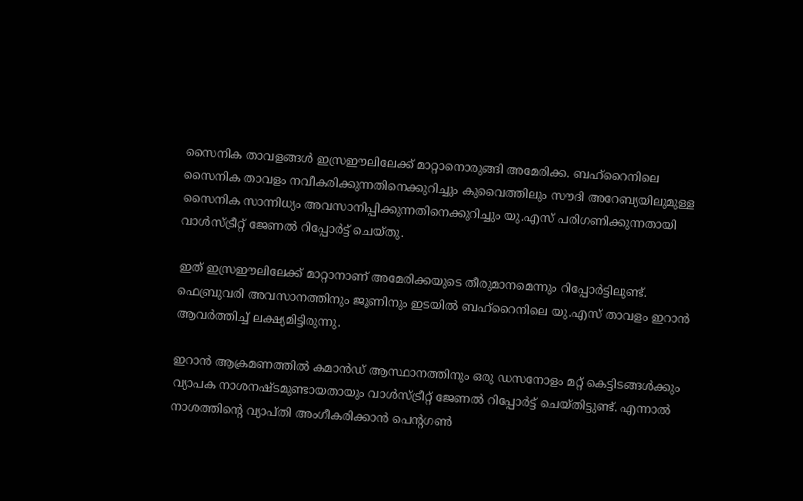സൈനിക താവളങ്ങള്‍ ഇസ്രഈലിലേക്ക് മാറ്റാനൊരുങ്ങി അമേരിക്ക. ബഹ്‌റൈനിലെ സൈനിക താവളം നവീകരിക്കുന്നതിനെക്കുറിച്ചും കുവൈത്തിലും സൗദി അറേബ്യയിലുമുള്ള സൈനിക സാന്നിധ്യം അവസാനിപ്പിക്കുന്നതിനെക്കുറിച്ചും യു.എസ് പരിഗണിക്കുന്നതായി വാള്‍സ്ട്രീറ്റ് ജേണല്‍ റിപ്പോര്‍ട്ട് ചെയ്തു.

ഇത് ഇസ്രഈലിലേക്ക് മാറ്റാനാണ് അമേരിക്കയുടെ തീരുമാനമെന്നും റിപ്പോര്‍ട്ടിലുണ്ട്. ഫെബ്രുവരി അവസാനത്തിനും ജൂണിനും ഇടയില്‍ ബഹ്‌റൈനിലെ യു.എസ് താവളം ഇറാന്‍ ആവര്‍ത്തിച്ച് ലക്ഷ്യമിട്ടിരുന്നു.

ഇറാന്‍ ആക്രമണത്തില്‍ കമാന്‍ഡ് ആസ്ഥാനത്തിനും ഒരു ഡസനോളം മറ്റ് കെട്ടിടങ്ങള്‍ക്കും വ്യാപക നാശനഷ്ടമുണ്ടായതായും വാള്‍സ്ട്രീറ്റ് ജേണല്‍ റിപ്പോര്‍ട്ട് ചെയ്തിട്ടുണ്ട്. എന്നാല്‍ നാശത്തിന്റെ വ്യാപ്തി അംഗീകരിക്കാന്‍ പെന്റഗണ്‍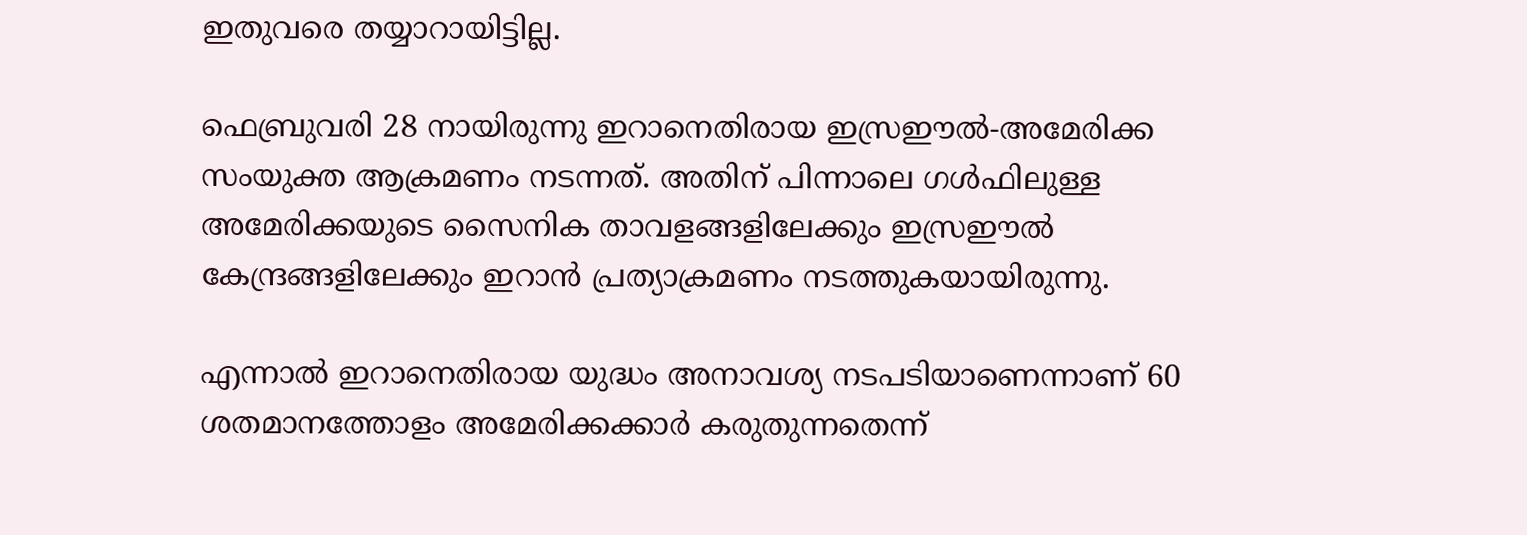ഇതുവരെ തയ്യാറായിട്ടില്ല.

ഫെബ്രുവരി 28 നായിരുന്നു ഇറാനെതിരായ ഇസ്രഈല്‍-അമേരിക്ക സംയുക്ത ആക്രമണം നടന്നത്. അതിന് പിന്നാലെ ഗള്‍ഫിലുള്ള അമേരിക്കയുടെ സൈനിക താവളങ്ങളിലേക്കും ഇസ്രഈല്‍ കേന്ദ്രങ്ങളിലേക്കും ഇറാന്‍ പ്രത്യാക്രമണം നടത്തുകയായിരുന്നു.

എന്നാല്‍ ഇറാനെതിരായ യുദ്ധം അനാവശ്യ നടപടിയാണെന്നാണ് 60 ശതമാനത്തോളം അമേരിക്കക്കാര്‍ കരുതുന്നതെന്ന്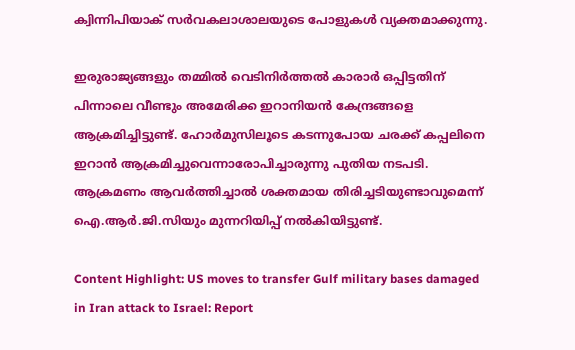ക്വിന്നിപിയാക് സര്‍വകലാശാലയുടെ പോളുകള്‍ വ്യക്തമാക്കുന്നു.

ഇരുരാജ്യങ്ങളും തമ്മില്‍ വെടിനിര്‍ത്തല്‍ കാരാര്‍ ഒപ്പിട്ടതിന് പിന്നാലെ വീണ്ടും അമേരിക്ക ഇറാനിയന്‍ കേന്ദ്രങ്ങളെ ആക്രമിച്ചിട്ടുണ്ട്. ഹോര്‍മുസിലൂടെ കടന്നുപോയ ചരക്ക് കപ്പലിനെ ഇറാന്‍ ആക്രമിച്ചുവെന്നാരോപിച്ചാരുന്നു പുതിയ നടപടി. ആക്രമണം ആവര്‍ത്തിച്ചാല്‍ ശക്തമായ തിരിച്ചടിയുണ്ടാവുമെന്ന് ഐ.ആര്‍.ജി.സിയും മുന്നറിയിപ്പ് നല്‍കിയിട്ടുണ്ട്.

Content Highlight: US moves to transfer Gulf military bases damaged in Iran attack to Israel: Report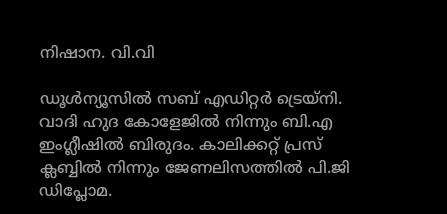നിഷാന. വി.വി

ഡൂള്‍ന്യൂസില്‍ സബ് എഡിറ്റര്‍ ട്രെയ്‌നി. വാദി ഹുദ കോളേജില്‍ നിന്നും ബി.എ ഇംഗ്ലീഷില്‍ ബിരുദം. കാലിക്കറ്റ് പ്രസ് ക്ലബ്ബില്‍ നിന്നും ജേണലിസത്തില്‍ പി.ജി ഡിപ്ലോമ.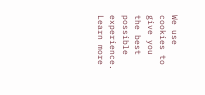We use cookies to give you the best possible experience. Learn more